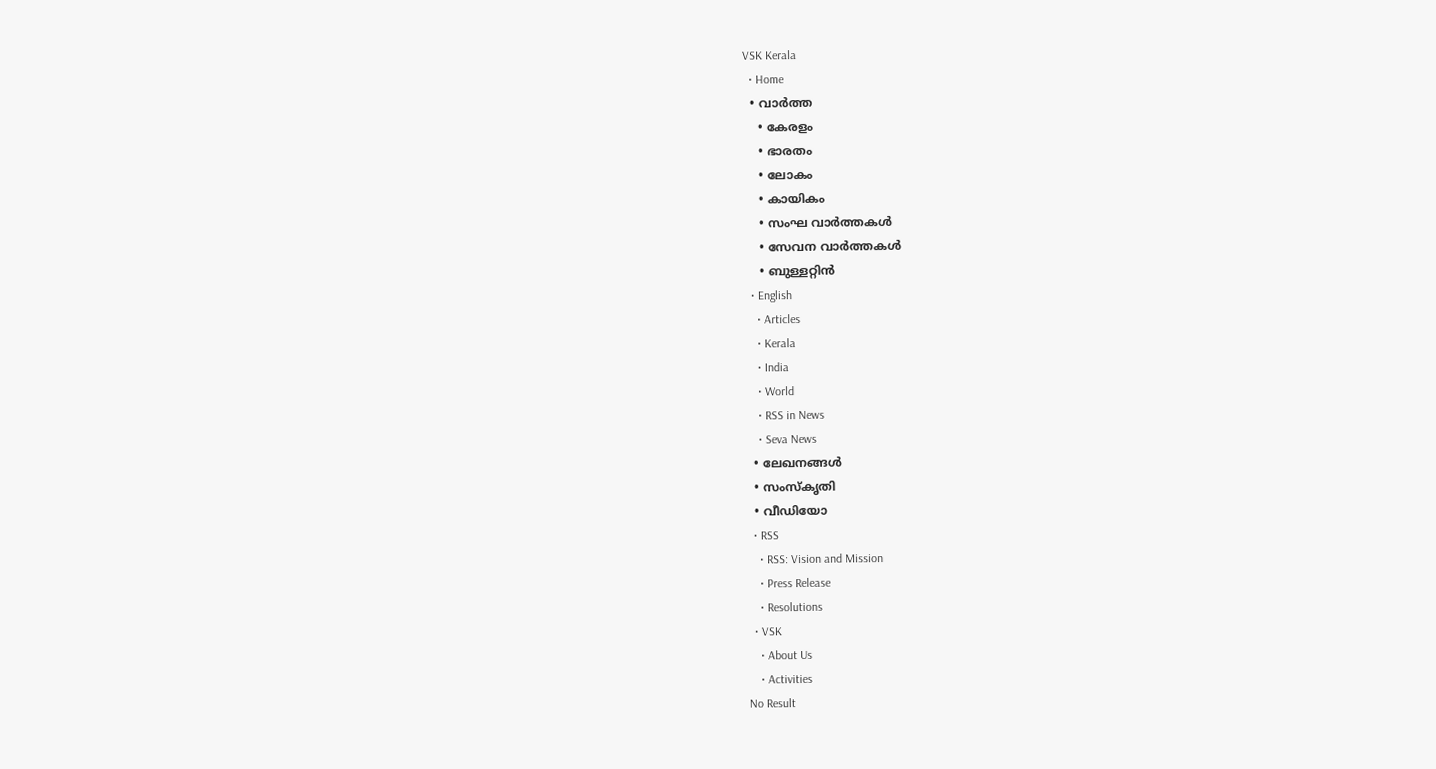VSK Kerala
  • Home
  • വാര്‍ത്ത
    • കേരളം
    • ഭാരതം
    • ലോകം
    • കായികം
    • സംഘ വാര്‍ത്തകള്‍
    • സേവന വാര്‍ത്തകള്‍
    • ബുള്ളറ്റിൻ
  • English
    • Articles
    • Kerala
    • India
    • World
    • RSS in News
    • Seva News
  • ലേഖനങ്ങള്‍
  • സംസ്കൃതി
  • വീഡിയോ
  • RSS
    • RSS: Vision and Mission
    • Press Release
    • Resolutions
  • VSK
    • About Us
    • Activities
No Result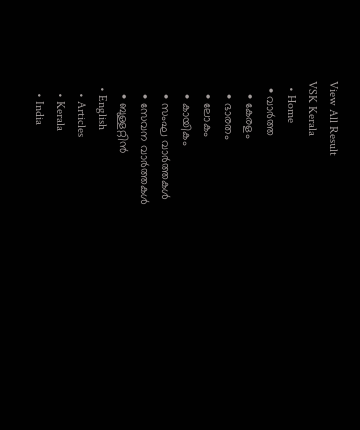View All Result
VSK Kerala
  • Home
  • വാര്‍ത്ത
    • കേരളം
    • ഭാരതം
    • ലോകം
    • കായികം
    • സംഘ വാര്‍ത്തകള്‍
    • സേവന വാര്‍ത്തകള്‍
    • ബുള്ളറ്റിൻ
  • English
    • Articles
    • Kerala
    • India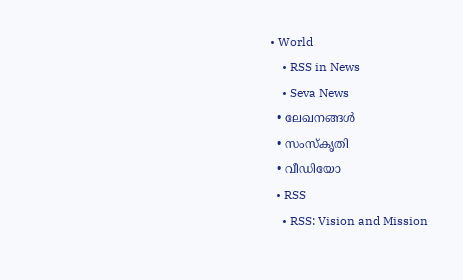• World
    • RSS in News
    • Seva News
  • ലേഖനങ്ങള്‍
  • സംസ്കൃതി
  • വീഡിയോ
  • RSS
    • RSS: Vision and Mission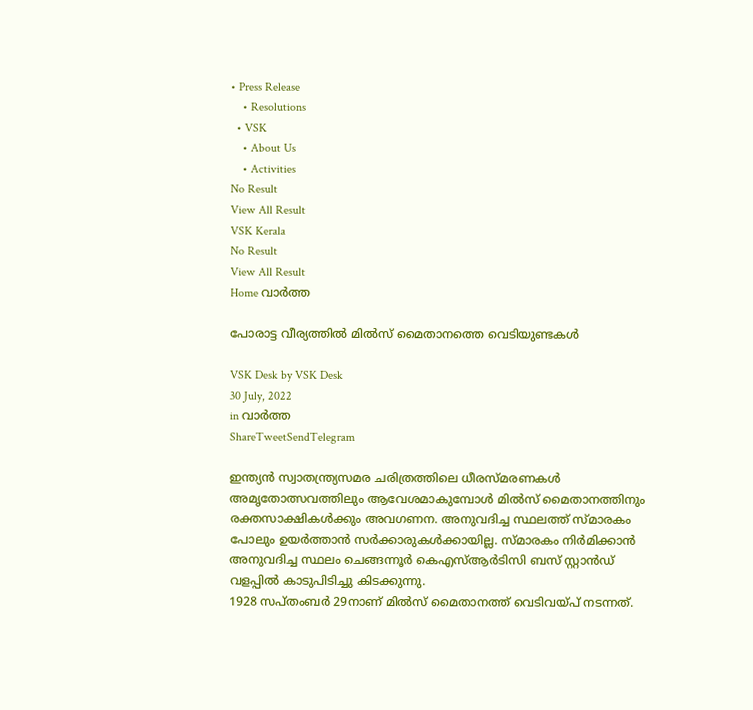• Press Release
    • Resolutions
  • VSK
    • About Us
    • Activities
No Result
View All Result
VSK Kerala
No Result
View All Result
Home വാര്‍ത്ത

പോരാട്ട വീര്യത്തില്‍ മില്‍സ് മൈതാനത്തെ വെടിയുണ്ടകള്‍

VSK Desk by VSK Desk
30 July, 2022
in വാര്‍ത്ത
ShareTweetSendTelegram

ഇന്ത്യന്‍ സ്വാതന്ത്ര്യസമര ചരിത്രത്തിലെ ധീരസ്മരണകള്‍ അമൃതോത്സവത്തിലും ആവേശമാകുമ്പോള്‍ മില്‍സ് മൈതാനത്തിനും രക്തസാക്ഷികള്‍ക്കും അവഗണന. അനുവദിച്ച സ്ഥലത്ത് സ്മാരകം പോലും ഉയര്‍ത്താന്‍ സര്‍ക്കാരുകള്‍ക്കായില്ല. സ്മാരകം നിര്‍മിക്കാന്‍ അനുവദിച്ച സ്ഥലം ചെങ്ങന്നൂര്‍ കെഎസ്ആര്‍ടിസി ബസ് സ്റ്റാന്‍ഡ് വളപ്പില്‍ കാടുപിടിച്ചു കിടക്കുന്നു.
1928 സപ്തംബര്‍ 29നാണ് മില്‍സ് മൈതാനത്ത് വെടിവയ്പ് നടന്നത്.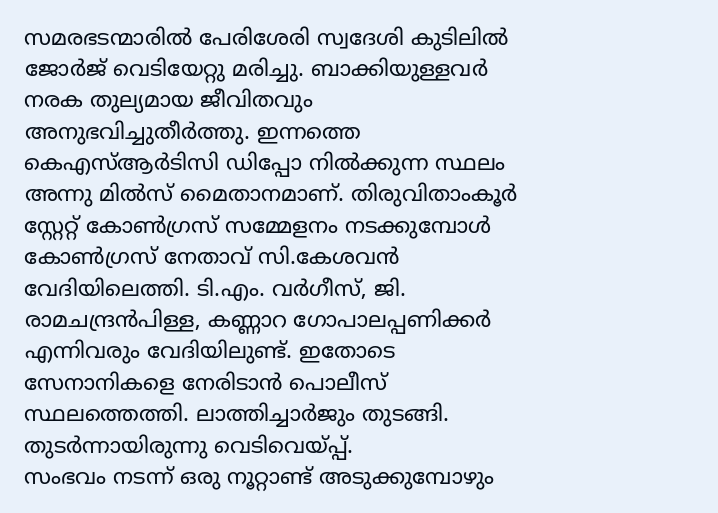സമരഭടന്മാരില്‍ പേരിശേരി സ്വദേശി കുടിലില്‍ ജോര്‍ജ് വെടിയേറ്റു മരിച്ചു. ബാക്കിയുള്ളവര്‍ നരക തുല്യമായ ജീവിതവും അനുഭവിച്ചുതീര്‍ത്തു. ഇന്നത്തെ കെഎസ്ആര്‍ടിസി ഡിപ്പോ നില്‍ക്കുന്ന സ്ഥലം അന്നു മില്‍സ് മൈതാനമാണ്. തിരുവിതാംകൂര്‍ സ്റ്റേറ്റ് കോണ്‍ഗ്രസ് സമ്മേളനം നടക്കുമ്പോള്‍ കോണ്‍ഗ്രസ് നേതാവ് സി.കേശവന്‍ വേദിയിലെത്തി. ടി.എം. വര്‍ഗീസ്, ജി. രാമചന്ദ്രന്‍പിള്ള, കണ്ണാറ ഗോപാലപ്പണിക്കര്‍ എന്നിവരും വേദിയിലുണ്ട്. ഇതോടെ സേനാനികളെ നേരിടാന്‍ പൊലീസ് സ്ഥലത്തെത്തി. ലാത്തിച്ചാര്‍ജും തുടങ്ങി. തുടര്‍ന്നായിരുന്നു വെടിവെയ്പ്പ്.
സംഭവം നടന്ന് ഒരു നൂറ്റാണ്ട് അടുക്കുമ്പോഴും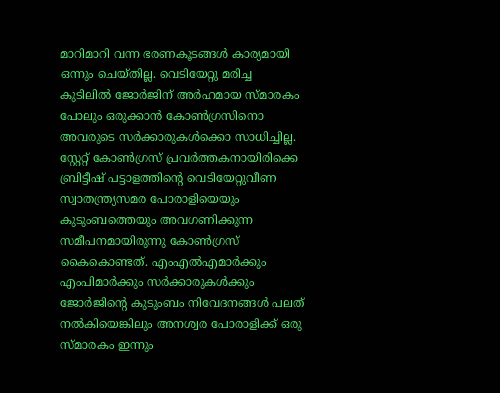മാറിമാറി വന്ന ഭരണകൂടങ്ങള്‍ കാര്യമായി ഒന്നും ചെയ്തില്ല. വെടിയേറ്റു മരിച്ച കുടിലില്‍ ജോര്‍ജിന് അര്‍ഹമായ സ്മാരകം പോലും ഒരുക്കാന്‍ കോണ്‍ഗ്രസിനൊ അവരുടെ സര്‍ക്കാരുകള്‍ക്കൊ സാധിച്ചില്ല. സ്റ്റേറ്റ് കോണ്‍ഗ്രസ് പ്രവര്‍ത്തകനായിരിക്കെ ബ്രിട്ടീഷ് പട്ടാളത്തിന്റെ വെടിയേറ്റുവീണ സ്വാതന്ത്ര്യസമര പോരാളിയെയും കുടുംബത്തെയും അവഗണിക്കുന്ന സമീപനമായിരുന്നു കോണ്‍ഗ്രസ് കൈകൊണ്ടത്. എംഎല്‍എമാര്‍ക്കും എംപിമാര്‍ക്കും സര്‍ക്കാരുകള്‍ക്കും ജോര്‍ജിന്റെ കുടുംബം നിവേദനങ്ങള്‍ പലത് നല്‍കിയെങ്കിലും അനശ്വര പോരാളിക്ക് ഒരു സ്മാരകം ഇന്നും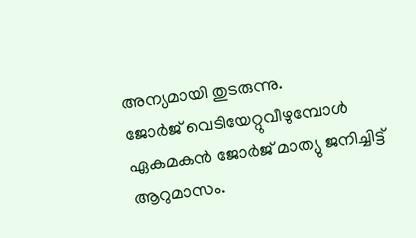അന്യമായി തുടരുന്നു.
ജോര്‍ജ് വെടിയേറ്റുവീഴുമ്പോള്‍ ഏകമകന്‍ ജോര്‍ജ് മാത്യു ജനിച്ചിട്ട് ആറുമാസം.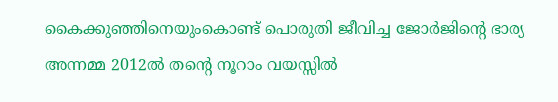കൈക്കുഞ്ഞിനെയുംകൊണ്ട് പൊരുതി ജീവിച്ച ജോര്‍ജിന്റെ ഭാര്യ അന്നമ്മ 2012ല്‍ തന്റെ നൂറാം വയസ്സില്‍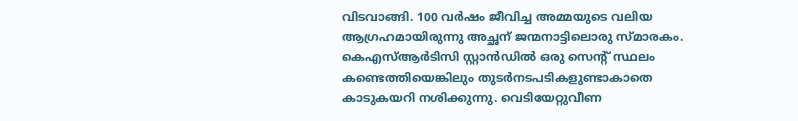വിടവാങ്ങി. 100 വര്‍ഷം ജീവിച്ച അമ്മയുടെ വലിയ ആഗ്രഹമായിരുന്നു അച്ഛന് ജന്മനാട്ടിലൊരു സ്മാരകം. കെഎസ്ആര്‍ടിസി സ്റ്റാന്‍ഡില്‍ ഒരു സെന്റ് സ്ഥലം കണ്ടെത്തിയെങ്കിലും തുടര്‍നടപടികളുണ്ടാകാതെ കാടുകയറി നശിക്കുന്നു. വെടിയേറ്റുവീണ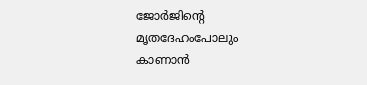ജോര്‍ജിന്റെ മൃതദേഹംപോലും കാണാന്‍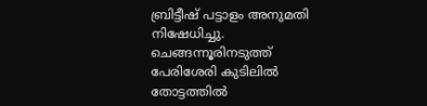ബ്രിട്ടീഷ് പട്ടാളം അനുമതി നിഷേധിച്ചു. ചെങ്ങന്നൂരിനടുത്ത് പേരിശേരി കുടിലില്‍ തോട്ടത്തില്‍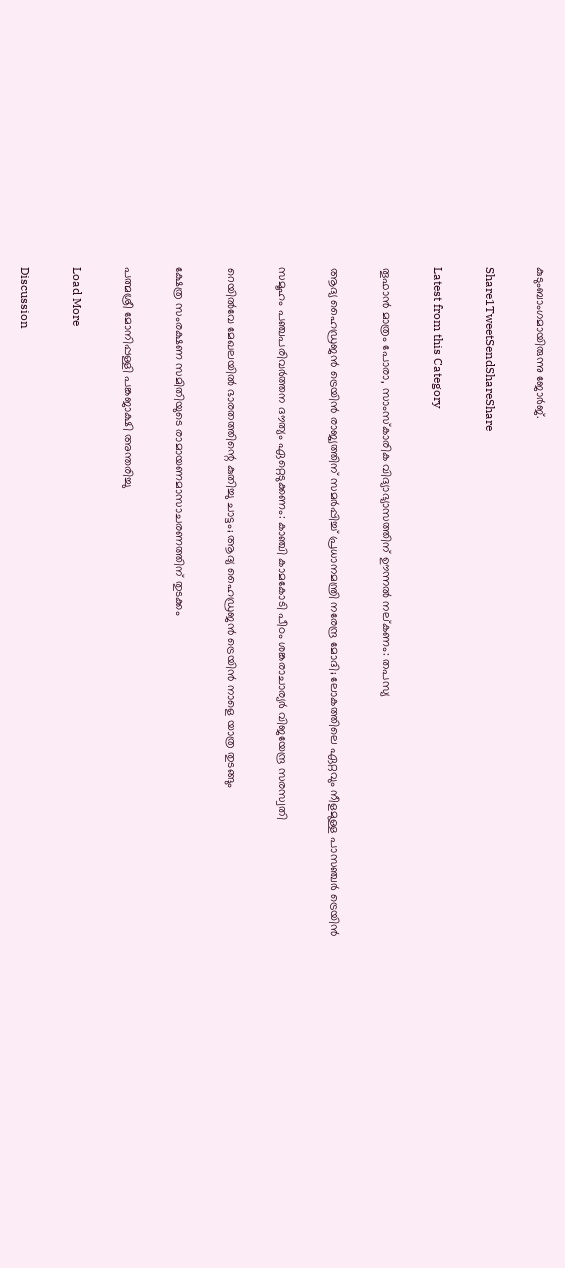കുടുംബാംഗമായിരുന്നു ജോര്‍ജ്.

Share1TweetSendShareShare

Latest from this Category

തൂഫാന്‍ മാത്രം പോരാ, സാംസ്‌കാരിക വിദ്യാഭ്യാസത്തിന് ഊന്നല്‍ നല്കണം: തപസ്യ

ആദ്യ ഹൈഡ്രജൻ ട്രെയിൻ രാജ്യത്തിന് സമർപ്പിച്ച് പ്രധാനമന്ത്രി നരേന്ദ്ര മോദി; ലോകത്തിലെ ഏറ്റവും നീളമുള്ള പാസഞ്ചർ ട്രെയിൻ

സമൂഹം പഞ്ചപരിവര്‍ത്തന ദൗത്യം ഏറ്റെടുക്കണം: കാഞ്ചി കാമകോടി പീഠം ശങ്കരാചാര്യര്‍ വിജയേന്ദ്ര സരസ്വതി

റെയില്‍വേ മേഖലയില്‍ ഭാരതത്തിന്റെ കുതിച്ചു ചാട്ടം; ആദ്യ ഹൈഡ്രജന്‍ ട്രെയിന്‍ നാളെ യാത്ര തുടങ്ങും

ക്ഷേത്ര സംരക്ഷണ സമിതിയുടെ രാമായണമാസാചരണത്തിന് തുടക്കം

പത്മശ്രീ മോനിപ്പള്ളി പങ്കജാക്ഷി അന്തരിച്ചു

Load More

Discussion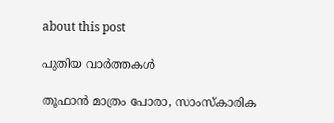about this post

പുതിയ വാര്‍ത്തകള്‍

തൂഫാന്‍ മാത്രം പോരാ, സാംസ്‌കാരിക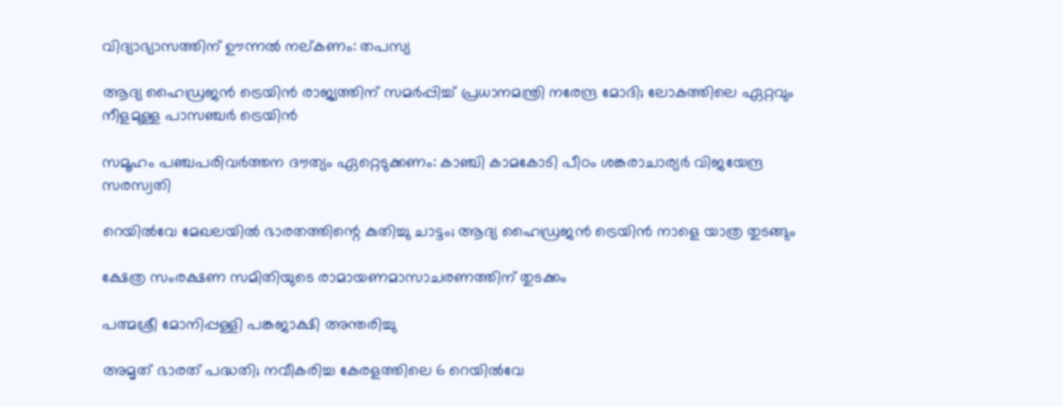വിദ്യാഭ്യാസത്തിന് ഊന്നല്‍ നല്കണം: തപസ്യ

ആദ്യ ഹൈഡ്രജൻ ട്രെയിൻ രാജ്യത്തിന് സമർപ്പിച്ച് പ്രധാനമന്ത്രി നരേന്ദ്ര മോദി; ലോകത്തിലെ ഏറ്റവും നീളമുള്ള പാസഞ്ചർ ട്രെയിൻ

സമൂഹം പഞ്ചപരിവര്‍ത്തന ദൗത്യം ഏറ്റെടുക്കണം: കാഞ്ചി കാമകോടി പീഠം ശങ്കരാചാര്യര്‍ വിജയേന്ദ്ര സരസ്വതി

റെയില്‍വേ മേഖലയില്‍ ഭാരതത്തിന്റെ കുതിച്ചു ചാട്ടം; ആദ്യ ഹൈഡ്രജന്‍ ട്രെയിന്‍ നാളെ യാത്ര തുടങ്ങും

ക്ഷേത്ര സംരക്ഷണ സമിതിയുടെ രാമായണമാസാചരണത്തിന് തുടക്കം

പത്മശ്രീ മോനിപ്പള്ളി പങ്കജാക്ഷി അന്തരിച്ചു

അമൃത് ഭാരത് പദ്ധതി; നവീകരിച്ച കേരളത്തിലെ 6 റെയിൽവേ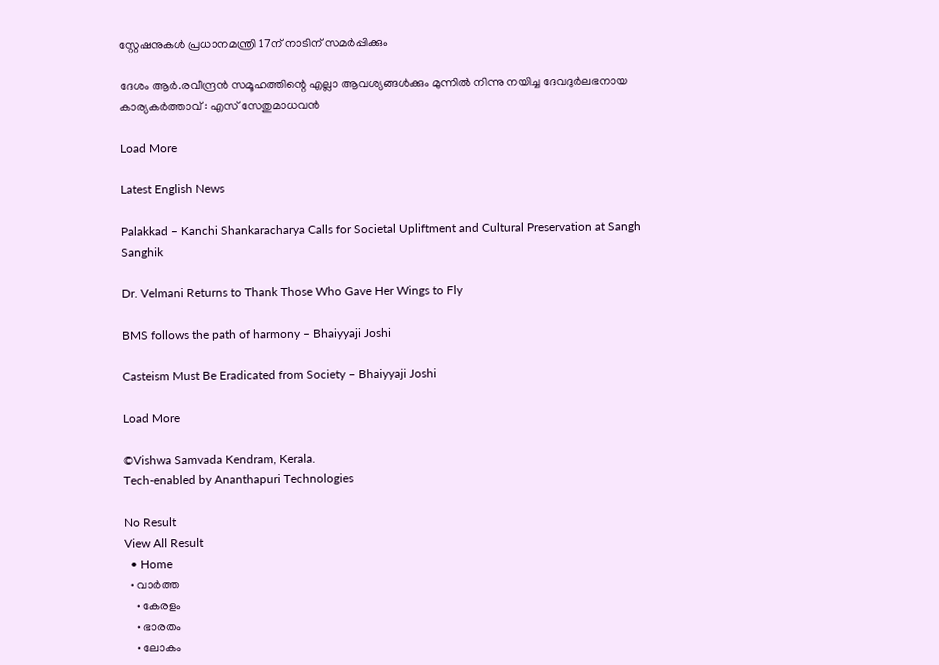സ്റ്റേഷനുകൾ പ്രധാനമന്ത്രി 17ന് നാടിന് സമർപ്പിക്കും

ദേശം ആർ.രവീന്ദ്രൻ സമൂഹത്തിന്റെ എല്ലാ ആവശ്യങ്ങൾക്കും മുന്നിൽ നിന്നു നയിച്ച ദേവദുർലഭനായ കാര്യകർത്താവ് : എസ് സേതുമാധവൻ

Load More

Latest English News

Palakkad – Kanchi Shankaracharya Calls for Societal Upliftment and Cultural Preservation at Sangh Sanghik

Dr. Velmani Returns to Thank Those Who Gave Her Wings to Fly

BMS follows the path of harmony – Bhaiyyaji Joshi

Casteism Must Be Eradicated from Society – Bhaiyyaji Joshi

Load More

©Vishwa Samvada Kendram, Kerala.
Tech-enabled by Ananthapuri Technologies

No Result
View All Result
  • Home
  • വാര്‍ത്ത
    • കേരളം
    • ഭാരതം
    • ലോകം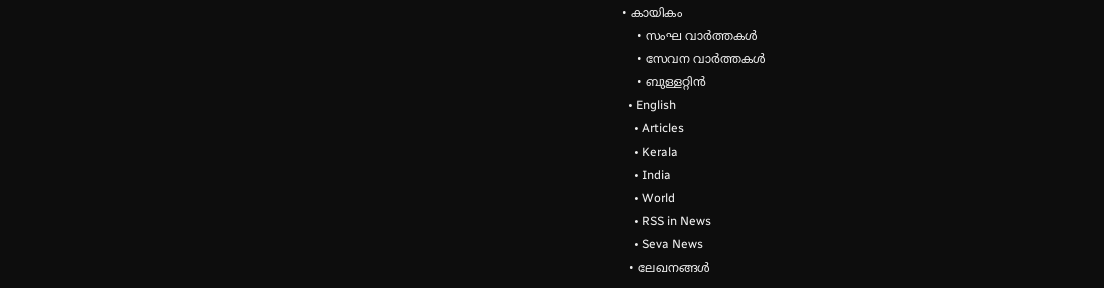• കായികം
    • സംഘ വാര്‍ത്തകള്‍
    • സേവന വാര്‍ത്തകള്‍
    • ബുള്ളറ്റിൻ
  • English
    • Articles
    • Kerala
    • India
    • World
    • RSS in News
    • Seva News
  • ലേഖനങ്ങള്‍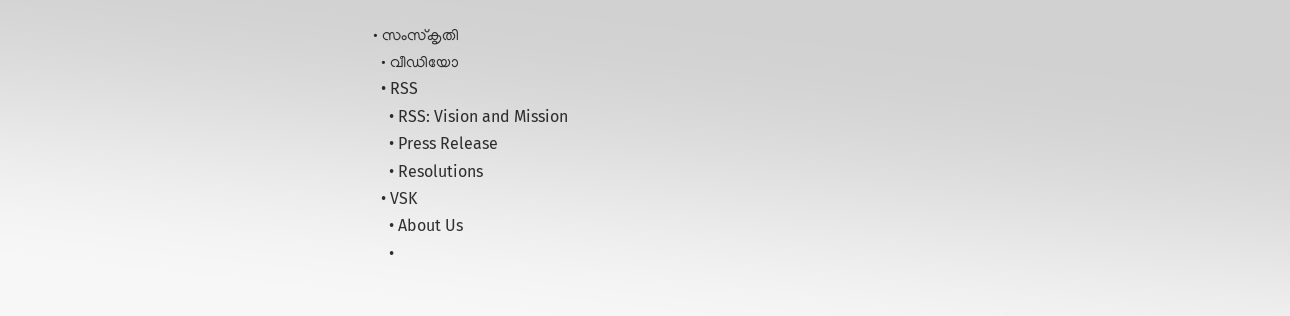• സംസ്കൃതി
  • വീഡിയോ
  • RSS
    • RSS: Vision and Mission
    • Press Release
    • Resolutions
  • VSK
    • About Us
    •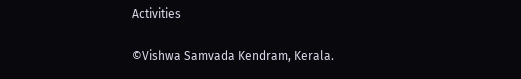Activities

©Vishwa Samvada Kendram, Kerala.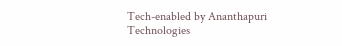Tech-enabled by Ananthapuri Technologies